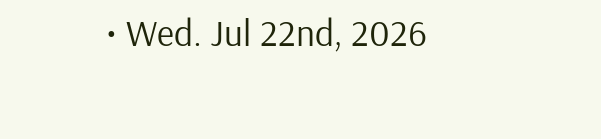• Wed. Jul 22nd, 2026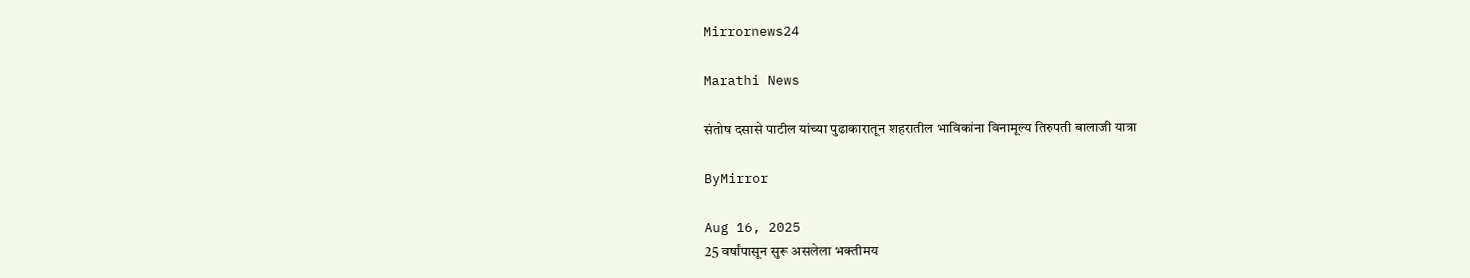Mirrornews24

Marathi News

संतोष दसासे पाटील यांच्या पुढाकारातून शहरातील भाविकांना विनामूल्य तिरुपती बालाजी यात्रा

ByMirror

Aug 16, 2025
25 वर्षांपासून सुरू असलेला भक्तीमय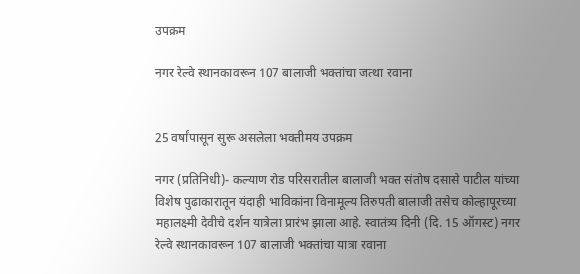उपक्रम

नगर रेल्वे स्थानकावरून 107 बालाजी भक्तांचा जत्था रवाना


25 वर्षांपासून सुरू असलेला भक्तीमय उपक्रम

नगर (प्रतिनिधी)- कल्याण रोड परिसरातील बालाजी भक्त संतोष दसासे पाटील यांच्या विशेष पुढाकारातून यंदाही भाविकांना विनामूल्य तिरुपती बालाजी तसेच कोल्हापूरच्या महालक्ष्मी देवीचे दर्शन यात्रेला प्रारंभ झाला आहे. स्वातंत्र्य दिनी (दि. 15 ऑगस्ट) नगर रेल्वे स्थानकावरून 107 बालाजी भक्तांचा यात्रा रवाना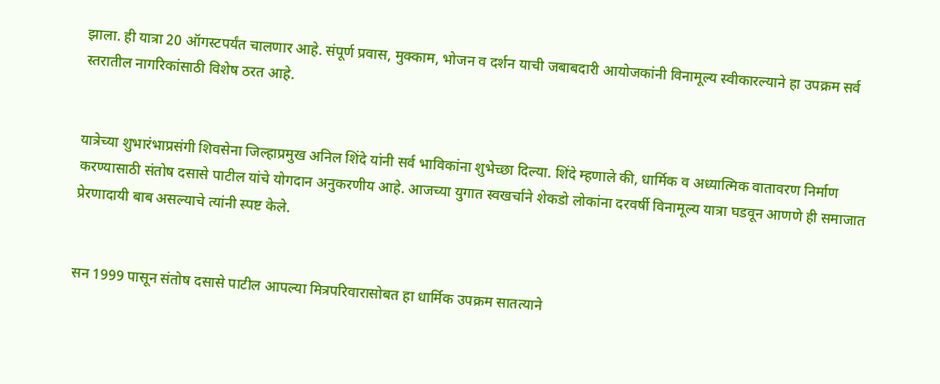झाला. ही यात्रा 20 ऑगस्टपर्यंत चालणार आहे. संपूर्ण प्रवास, मुक्काम, भोजन व दर्शन याची जबाबदारी आयोजकांनी विनामूल्य स्वीकारल्याने हा उपक्रम सर्व स्तरातील नागरिकांसाठी विशेष ठरत आहे.


यात्रेच्या शुभारंभाप्रसंगी शिवसेना जिल्हाप्रमुख अनिल शिंदे यांनी सर्व भाविकांना शुभेच्छा दिल्या. शिंदे म्हणाले की, धार्मिक व अध्यात्मिक वातावरण निर्माण करण्यासाठी संतोष दसासे पाटील यांचे योगदान अनुकरणीय आहे. आजच्या युगात स्वखर्चाने शेकडो लोकांना दरवर्षी विनामूल्य यात्रा घडवून आणणे ही समाजात प्रेरणादायी बाब असल्याचे त्यांनी स्पष्ट केले.


सन 1999 पासून संतोष दसासे पाटील आपल्या मित्रपरिवारासोबत हा धार्मिक उपक्रम सातत्याने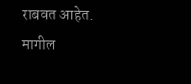राबवत आहेत. मागील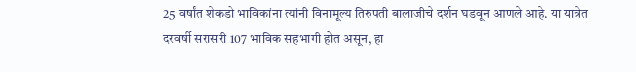25 वर्षांत शेकडो भाविकांना त्यांनी विनामूल्य तिरुपती बालाजीचे दर्शन घडवून आणले आहे. या यात्रेत दरवर्षी सरासरी 107 भाविक सहभागी होत असून, हा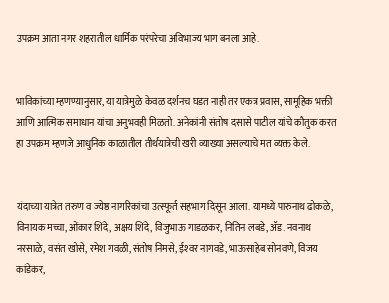उपक्रम आता नगर शहरातील धार्मिक परंपरेचा अविभाज्य भाग बनला आहे.


भाविकांच्या म्हणण्यानुसार, या यात्रेमुळे केवळ दर्शनच घडत नाही तर एकत्र प्रवास, सामूहिक भक्ती आणि आत्मिक समाधान यांचा अनुभवही मिळतो. अनेकांनी संतोष दसासे पाटील यांचे कौतुक करत हा उपक्रम म्हणजे आधुनिक काळातील तीर्थयात्रेची खरी व्याख्या असल्याचे मत व्यक्त केले.


यंदाच्या यात्रेत तरुण व ज्येष्ठ नागरिकांचा उत्स्फूर्त सहभाग दिसून आला. यामध्ये पारुनाथ ढोकळे, विनायक मच्चा, ओंकार शिंदे, अक्षय शिंदे, विजुभाऊ गाडळकर, नितिन लबडे, ॲड. नवनाथ नरसाळे, वसंत खोसे, रमेश गवळी, संतोष निमसे, ईश्‍वर नागवडे, भाऊसाहेब सोनवणे, विजय कांडेकर,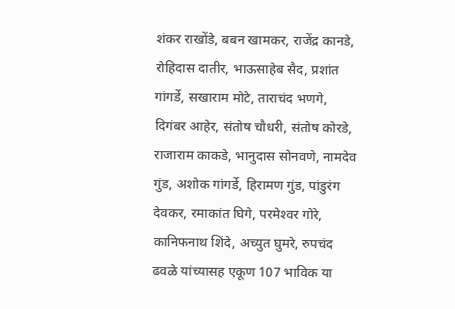शंकर राखोंडे, बबन खामकर, राजेंद्र कानडे, रोहिदास दातीर, भाऊसाहेब सैद, प्रशांत गांगर्डे, सखाराम मोटे, ताराचंद भणगे, दिगंबर आहेर, संतोष चौधरी, संतोष कोरडे, राजाराम काकडे, भानुदास सोनवणे, नामदेव गुंड, अशोक गांगर्डे, हिरामण गुंड, पांडुरंग देवकर, रमाकांत घिगे, परमेश्‍वर गोरे, कानिफनाथ शिंदे, अच्युत घुमरे, रुपचंद ढवळे यांच्यासह एकूण 107 भाविक या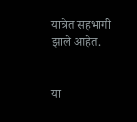यात्रेत सहभागी झाले आहेत.


या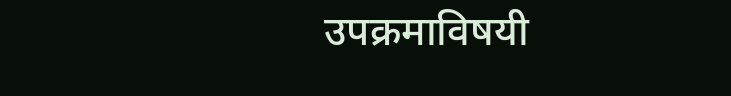उपक्रमाविषयी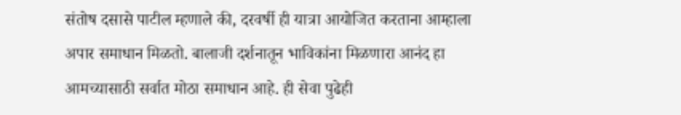संतोष दसासे पाटील म्हणाले की, दरवर्षी ही यात्रा आयोजित करताना आम्हाला अपार समाधान मिळतो. बालाजी दर्शनातून भाविकांना मिळणारा आनंद हा आमच्यासाठी सर्वात मोठा समाधान आहे. ही सेवा पुढेही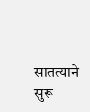सातत्याने सुरू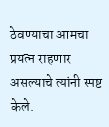ठेवण्याचा आमचा प्रयत्न राहणार असल्याचे त्यांनी स्पष्ट केले.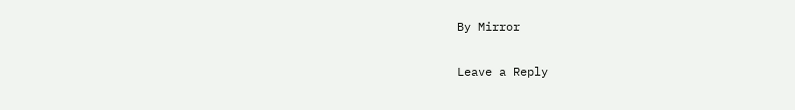By Mirror

Leave a Reply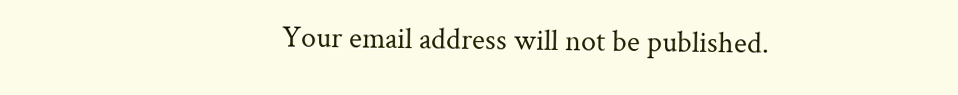Your email address will not be published.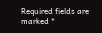Required fields are marked *